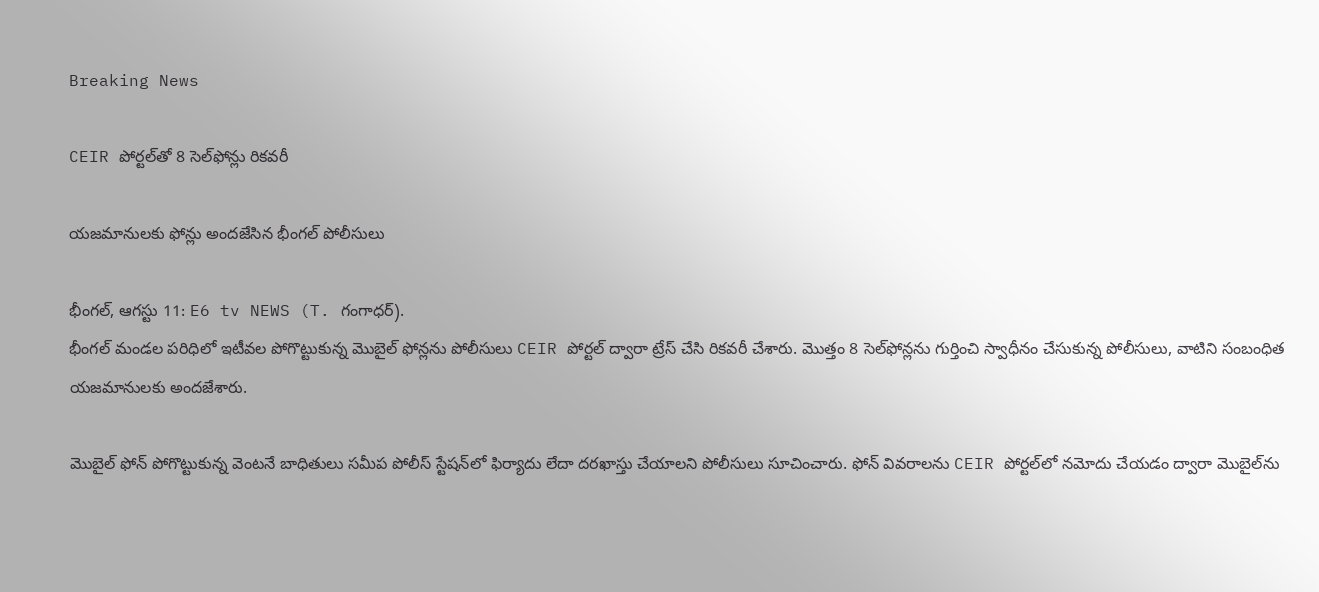Breaking News

CEIR పోర్టల్‌తో 8 సెల్‌ఫోన్లు రికవరీ

యజమానులకు ఫోన్లు అందజేసిన భీంగల్ పోలీసులు

భీంగల్, ఆగస్టు 11: E6 tv NEWS (T. గంగాధర్).
భీంగల్ మండల పరిధిలో ఇటీవల పోగొట్టుకున్న మొబైల్ ఫోన్లను పోలీసులు CEIR పోర్టల్ ద్వారా ట్రేస్ చేసి రికవరీ చేశారు. మొత్తం 8 సెల్‌ఫోన్లను గుర్తించి స్వాధీనం చేసుకున్న పోలీసులు, వాటిని సంబంధిత యజమానులకు అందజేశారు.

మొబైల్ ఫోన్ పోగొట్టుకున్న వెంటనే బాధితులు సమీప పోలీస్ స్టేషన్‌లో ఫిర్యాదు లేదా దరఖాస్తు చేయాలని పోలీసులు సూచించారు. ఫోన్ వివరాలను CEIR పోర్టల్‌లో నమోదు చేయడం ద్వారా మొబైల్‌ను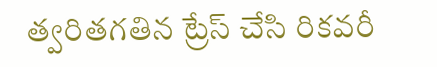త్వరితగతిన ట్రేస్ చేసి రికవరీ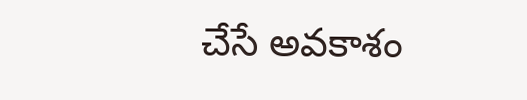చేసే అవకాశం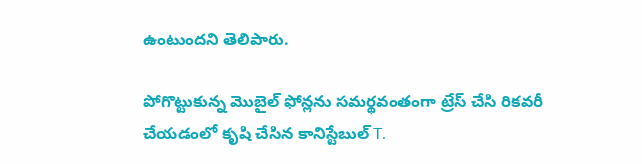ఉంటుందని తెలిపారు.

పోగొట్టుకున్న మొబైల్ ఫోన్లను సమర్థవంతంగా ట్రేస్ చేసి రికవరీ చేయడంలో కృషి చేసిన కానిస్టేబుల్ T.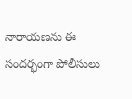నారాయణను ఈ సందర్భంగా పోలీసులు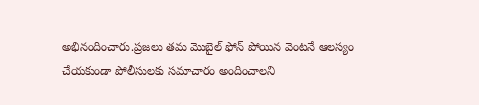అభినందించారు.ప్రజలు తమ మొబైల్ ఫోన్ పోయిన వెంటనే ఆలస్యం చేయకుండా పోలీసులకు సమాచారం అందించాలని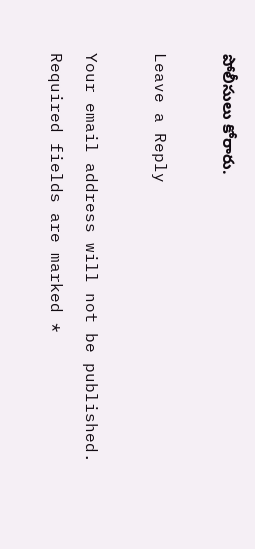పోలీసులు కోరారు.

Leave a Reply

Your email address will not be published. Required fields are marked *